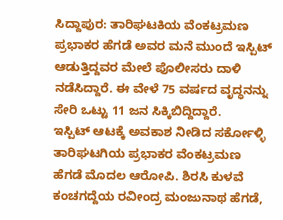ಸಿದ್ದಾಪುರ: ತಾರಿಘಟಕಿಯ ವೆಂಕಟ್ರಮಣ ಪ್ರಭಾಕರ ಹೆಗಡೆ ಅವರ ಮನೆ ಮುಂದೆ ಇಸ್ಪಿಟ್ ಆಡುತ್ತಿದ್ದವರ ಮೇಲೆ ಪೊಲೀಸರು ದಾಳಿ ನಡೆಸಿದ್ದಾರೆ. ಈ ವೇಳೆ 75 ವರ್ಷದ ವೃದ್ಧನನ್ನು ಸೇರಿ ಒಟ್ಟು 11 ಜನ ಸಿಕ್ಕಿಬಿದ್ದಿದ್ದಾರೆ.
ಇಸ್ಪಿಟ್ ಆಟಕ್ಕೆ ಅವಕಾಶ ನೀಡಿದ ಸರ್ಕೋಳ್ಳಿ ತಾರಿಘಟಗಿಯ ಪ್ರಭಾಕರ ವೆಂಕಟ್ರಮಣ ಹೆಗಡೆ ಮೊದಲ ಆರೋಪಿ. ಶಿರಸಿ ಕುಳವೆ ಕಂಚಗದ್ದೆಯ ರವೀಂದ್ರ ಮಂಜುನಾಥ ಹೆಗಡೆ,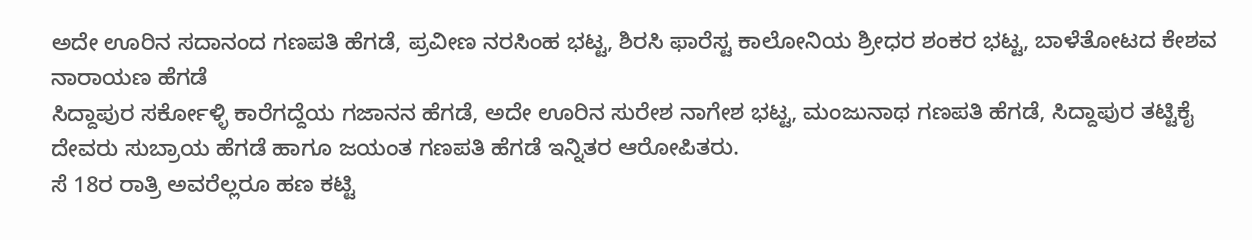ಅದೇ ಊರಿನ ಸದಾನಂದ ಗಣಪತಿ ಹೆಗಡೆ, ಪ್ರವೀಣ ನರಸಿಂಹ ಭಟ್ಟ, ಶಿರಸಿ ಫಾರೆಸ್ಟ ಕಾಲೋನಿಯ ಶ್ರೀಧರ ಶಂಕರ ಭಟ್ಟ, ಬಾಳೆತೋಟದ ಕೇಶವ ನಾರಾಯಣ ಹೆಗಡೆ
ಸಿದ್ದಾಪುರ ಸರ್ಕೋಳ್ಳಿ ಕಾರೆಗದ್ದೆಯ ಗಜಾನನ ಹೆಗಡೆ, ಅದೇ ಊರಿನ ಸುರೇಶ ನಾಗೇಶ ಭಟ್ಟ, ಮಂಜುನಾಥ ಗಣಪತಿ ಹೆಗಡೆ, ಸಿದ್ದಾಪುರ ತಟ್ಟಿಕೈ ದೇವರು ಸುಬ್ರಾಯ ಹೆಗಡೆ ಹಾಗೂ ಜಯಂತ ಗಣಪತಿ ಹೆಗಡೆ ಇನ್ನಿತರ ಆರೋಪಿತರು.
ಸೆ 18ರ ರಾತ್ರಿ ಅವರೆಲ್ಲರೂ ಹಣ ಕಟ್ಟಿ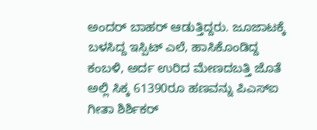ಅಂದರ್ ಬಾಹರ್ ಆಡುತ್ತಿದ್ದರು. ಜೂಜಾಟಕ್ಕೆ ಬಳಸಿದ್ದ ಇಸ್ಪಿಟ್ ಎಲೆ, ಹಾಸಿಕೊಂಡಿದ್ದ ಕಂಬಳಿ, ಅರ್ದ ಉರಿದ ಮೇಣದಬತ್ತಿ ಜೊತೆ ಅಲ್ಲಿ ಸಿಕ್ಕ 61390ರೂ ಹಣವನ್ನು ಪಿಎಸ್ಐ ಗೀತಾ ಶಿರ್ಶಿಕರ್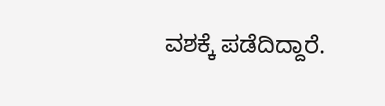ವಶಕ್ಕೆ ಪಡೆದಿದ್ದಾರೆ.